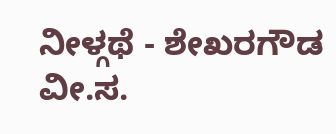ನೀಳ್ಗಥೆ - ಶೇಖರಗೌಡ ವೀ.ಸ.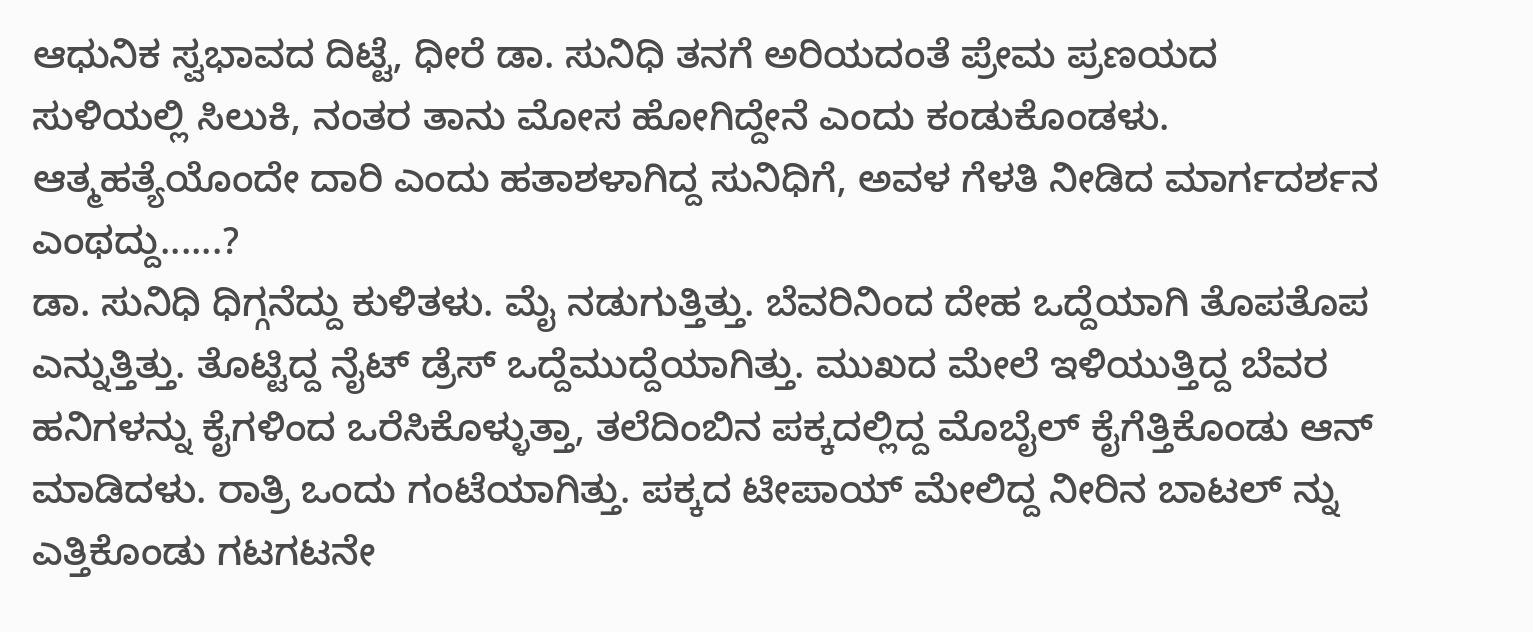ಆಧುನಿಕ ಸ್ವಭಾವದ ದಿಟ್ಟೆ, ಧೀರೆ ಡಾ. ಸುನಿಧಿ ತನಗೆ ಅರಿಯದಂತೆ ಪ್ರೇಮ ಪ್ರಣಯದ ಸುಳಿಯಲ್ಲಿ ಸಿಲುಕಿ, ನಂತರ ತಾನು ಮೋಸ ಹೋಗಿದ್ದೇನೆ ಎಂದು ಕಂಡುಕೊಂಡಳು. ಆತ್ಮಹತ್ಯೆಯೊಂದೇ ದಾರಿ ಎಂದು ಹತಾಶಳಾಗಿದ್ದ ಸುನಿಧಿಗೆ, ಅವಳ ಗೆಳತಿ ನೀಡಿದ ಮಾರ್ಗದರ್ಶನ ಎಂಥದ್ದು......?
ಡಾ. ಸುನಿಧಿ ಧಿಗ್ಗನೆದ್ದು ಕುಳಿತಳು. ಮೈ ನಡುಗುತ್ತಿತ್ತು. ಬೆವರಿನಿಂದ ದೇಹ ಒದ್ದೆಯಾಗಿ ತೊಪತೊಪ ಎನ್ನುತ್ತಿತ್ತು. ತೊಟ್ಟಿದ್ದ ನೈಟ್ ಡ್ರೆಸ್ ಒದ್ದೆಮುದ್ದೆಯಾಗಿತ್ತು. ಮುಖದ ಮೇಲೆ ಇಳಿಯುತ್ತಿದ್ದ ಬೆವರ ಹನಿಗಳನ್ನು ಕೈಗಳಿಂದ ಒರೆಸಿಕೊಳ್ಳುತ್ತಾ, ತಲೆದಿಂಬಿನ ಪಕ್ಕದಲ್ಲಿದ್ದ ಮೊಬೈಲ್ ಕೈಗೆತ್ತಿಕೊಂಡು ಆನ್ ಮಾಡಿದಳು. ರಾತ್ರಿ ಒಂದು ಗಂಟೆಯಾಗಿತ್ತು. ಪಕ್ಕದ ಟೀಪಾಯ್ ಮೇಲಿದ್ದ ನೀರಿನ ಬಾಟಲ್ ನ್ನು ಎತ್ತಿಕೊಂಡು ಗಟಗಟನೇ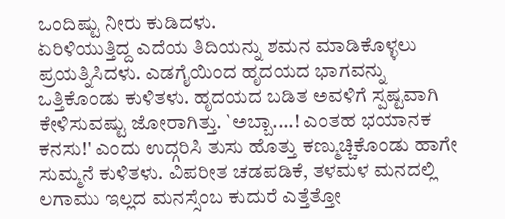ಒಂದಿಷ್ಟು ನೀರು ಕುಡಿದಳು.
ಏರಿಳಿಯುತ್ತಿದ್ದ ಎದೆಯ ತಿದಿಯನ್ನು ಶಮನ ಮಾಡಿಕೊಳ್ಳಲು ಪ್ರಯತ್ನಿಸಿದಳು. ಎಡಗೈಯಿಂದ ಹೃದಯದ ಭಾಗವನ್ನು ಒತ್ತಿಕೊಂಡು ಕುಳಿತಳು. ಹೃದಯದ ಬಡಿತ ಅವಳಿಗೆ ಸ್ಪಷ್ಟವಾಗಿ ಕೇಳಿಸುವಷ್ಟು ಜೋರಾಗಿತ್ತು. `ಅಬ್ಬಾ....! ಎಂತಹ ಭಯಾನಕ ಕನಸು!' ಎಂದು ಉದ್ಗರಿಸಿ ತುಸು ಹೊತ್ತು ಕಣ್ಮುಚ್ಚಿಕೊಂಡು ಹಾಗೇ ಸುಮ್ಮನೆ ಕುಳಿತಳು. ವಿಪರೀತ ಚಡಪಡಿಕೆ, ತಳಮಳ ಮನದಲ್ಲಿ ಲಗಾಮು ಇಲ್ಲದ ಮನಸ್ಸೆಂಬ ಕುದುರೆ ಎತ್ತೆತ್ತೋ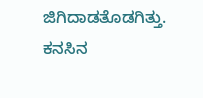ಜಿಗಿದಾಡತೊಡಗಿತ್ತು.
ಕನಸಿನ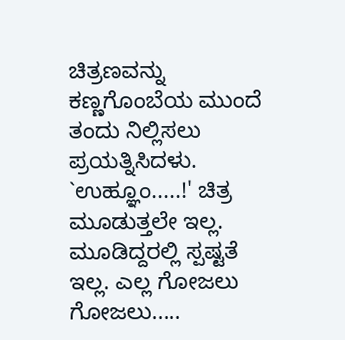ಚಿತ್ರಣವನ್ನು ಕಣ್ಣಗೊಂಬೆಯ ಮುಂದೆ ತಂದು ನಿಲ್ಲಿಸಲು ಪ್ರಯತ್ನಿಸಿದಳು. `ಉಹ್ಞೂಂ.....!' ಚಿತ್ರ ಮೂಡುತ್ತಲೇ ಇಲ್ಲ. ಮೂಡಿದ್ದರಲ್ಲಿ ಸ್ಪಷ್ಟತೆ ಇಲ್ಲ. ಎಲ್ಲ ಗೋಜಲು ಗೋಜಲು.....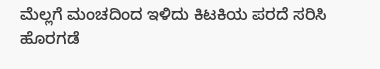ಮೆಲ್ಲಗೆ ಮಂಚದಿಂದ ಇಳಿದು ಕಿಟಕಿಯ ಪರದೆ ಸರಿಸಿ ಹೊರಗಡೆ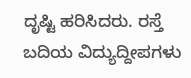ದೃಷ್ಟಿ ಹರಿಸಿದರು. ರಸ್ತೆ ಬದಿಯ ವಿದ್ಯುದ್ದೀಪಗಳು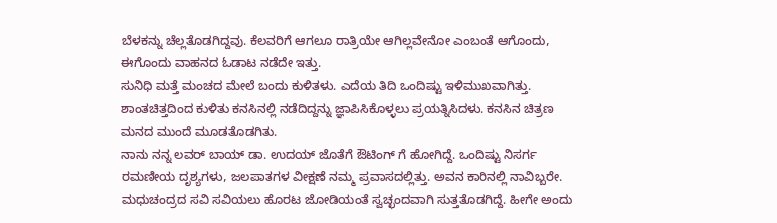ಬೆಳಕನ್ನು ಚೆಲ್ಲತೊಡಗಿದ್ದವು. ಕೆಲವರಿಗೆ ಆಗಲೂ ರಾತ್ರಿಯೇ ಆಗಿಲ್ಲವೇನೋ ಎಂಬಂತೆ ಆಗೊಂದು, ಈಗೊಂದು ವಾಹನದ ಓಡಾಟ ನಡೆದೇ ಇತ್ತು.
ಸುನಿಧಿ ಮತ್ತೆ ಮಂಚದ ಮೇಲೆ ಬಂದು ಕುಳಿತಳು. ಎದೆಯ ತಿದಿ ಒಂದಿಷ್ಟು ಇಳಿಮುಖವಾಗಿತ್ತು. ಶಾಂತಚಿತ್ತದಿಂದ ಕುಳಿತು ಕನಸಿನಲ್ಲಿ ನಡೆದಿದ್ದನ್ನು ಜ್ಞಾಪಿಸಿಕೊಳ್ಳಲು ಪ್ರಯತ್ನಿಸಿದಳು. ಕನಸಿನ ಚಿತ್ರಣ ಮನದ ಮುಂದೆ ಮೂಡತೊಡಗಿತು.
ನಾನು ನನ್ನ ಲವರ್ ಬಾಯ್ ಡಾ. ಉದಯ್ ಜೊತೆಗೆ ಔಟಿಂಗ್ ಗೆ ಹೋಗಿದ್ದೆ. ಒಂದಿಷ್ಟು ನಿಸರ್ಗ ರಮಣೀಯ ದೃಶ್ಯಗಳು, ಜಲಪಾತಗಳ ವೀಕ್ಷಣೆ ನಮ್ಮ ಪ್ರವಾಸದಲ್ಲಿತ್ತು. ಅವನ ಕಾರಿನಲ್ಲಿ ನಾವಿಬ್ಬರೇ. ಮಧುಚಂದ್ರದ ಸವಿ ಸವಿಯಲು ಹೊರಟ ಜೋಡಿಯಂತೆ ಸ್ವಚ್ಛಂದವಾಗಿ ಸುತ್ತತೊಡಗಿದ್ದೆ. ಹೀಗೇ ಅಂದು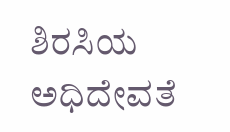ಶಿರಸಿಯ ಅಧಿದೇವತೆ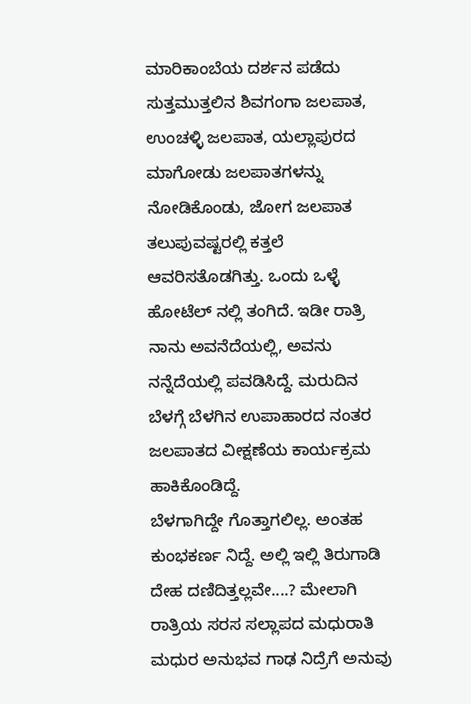ಮಾರಿಕಾಂಬೆಯ ದರ್ಶನ ಪಡೆದು ಸುತ್ತಮುತ್ತಲಿನ ಶಿವಗಂಗಾ ಜಲಪಾತ, ಉಂಚಳ್ಳಿ ಜಲಪಾತ, ಯಲ್ಲಾಪುರದ ಮಾಗೋಡು ಜಲಪಾತಗಳನ್ನು ನೋಡಿಕೊಂಡು, ಜೋಗ ಜಲಪಾತ ತಲುಪುವಷ್ಟರಲ್ಲಿ ಕತ್ತಲೆ ಆವರಿಸತೊಡಗಿತ್ತು. ಒಂದು ಒಳ್ಳೆ ಹೋಟೆಲ್ ನಲ್ಲಿ ತಂಗಿದೆ. ಇಡೀ ರಾತ್ರಿ ನಾನು ಅವನೆದೆಯಲ್ಲಿ, ಅವನು ನನ್ನೆದೆಯಲ್ಲಿ ಪವಡಿಸಿದ್ದೆ. ಮರುದಿನ ಬೆಳಗ್ಗೆ ಬೆಳಗಿನ ಉಪಾಹಾರದ ನಂತರ ಜಲಪಾತದ ವೀಕ್ಷಣೆಯ ಕಾರ್ಯಕ್ರಮ ಹಾಕಿಕೊಂಡಿದ್ದೆ.
ಬೆಳಗಾಗಿದ್ದೇ ಗೊತ್ತಾಗಲಿಲ್ಲ. ಅಂತಹ ಕುಂಭಕರ್ಣ ನಿದ್ದೆ. ಅಲ್ಲಿ ಇಲ್ಲಿ ತಿರುಗಾಡಿ ದೇಹ ದಣಿದಿತ್ತಲ್ಲವೇ....? ಮೇಲಾಗಿ ರಾತ್ರಿಯ ಸರಸ ಸಲ್ಲಾಪದ ಮಧುರಾತಿ ಮಧುರ ಅನುಭವ ಗಾಢ ನಿದ್ರೆಗೆ ಅನುವು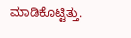ಮಾಡಿಕೊಟ್ಟಿತ್ತು.